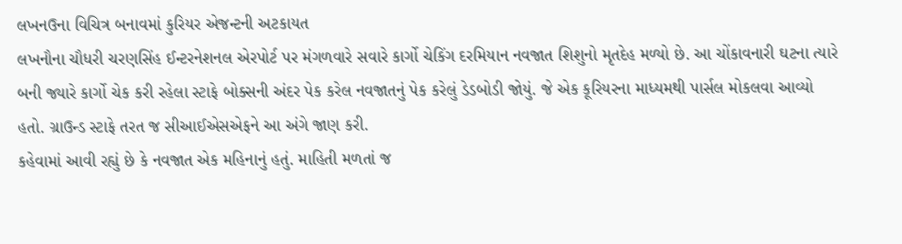લખનઉના વિચિત્ર બનાવમાં કુરિયર એજન્ટની અટકાયત
લખનૌના ચૌધરી ચરણસિંહ ઈન્ટરનેશનલ એરપોર્ટ પર મંગળવારે સવારે કાર્ગો ચેકિંગ દરમિયાન નવજાત શિશુનો મૃતદેહ મળ્યો છે. આ ચોંકાવનારી ઘટના ત્યારે બની જ્યારે કાર્ગો ચેક કરી રહેલા સ્ટાફે બોક્સની અંદર પેક કરેલ નવજાતનું પેક કરેલું ડેડબોડી જોયું. જે એક કૂરિયરના માધ્યમથી પાર્સલ મોકલવા આવ્યો હતો. ગ્રાઉન્ડ સ્ટાફે તરત જ સીઆઈએસએફને આ અંગે જાણ કરી.
કહેવામાં આવી રહ્યું છે કે નવજાત એક મહિનાનું હતું. માહિતી મળતાં જ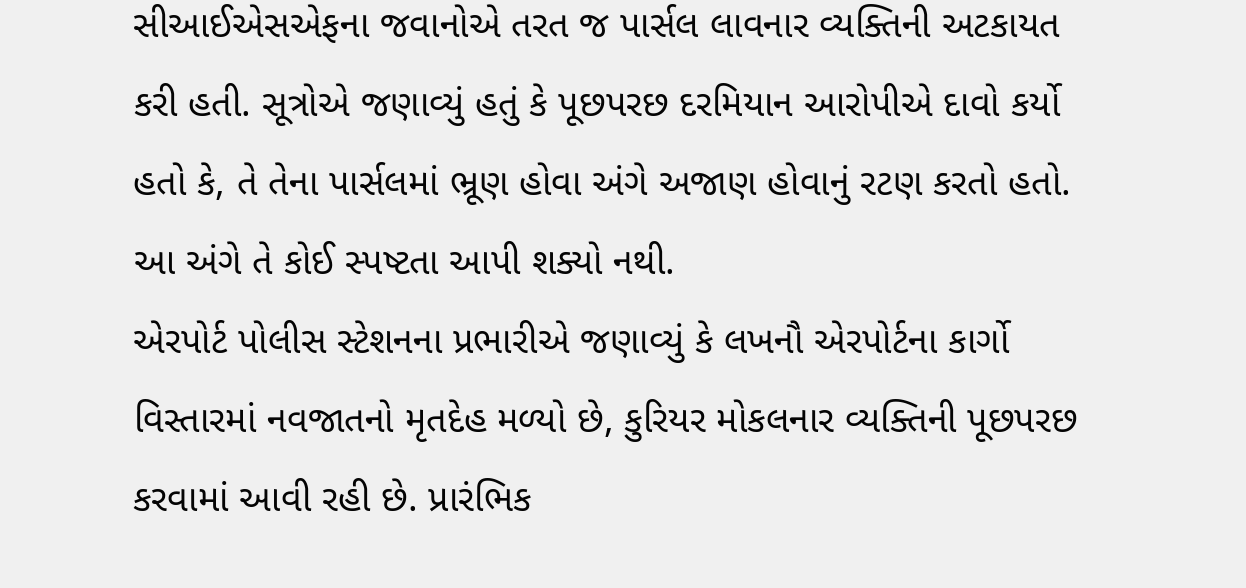સીઆઈએસએફના જવાનોએ તરત જ પાર્સલ લાવનાર વ્યક્તિની અટકાયત કરી હતી. સૂત્રોએ જણાવ્યું હતું કે પૂછપરછ દરમિયાન આરોપીએ દાવો કર્યો હતો કે, તે તેના પાર્સલમાં ભ્રૂણ હોવા અંગે અજાણ હોવાનું રટણ કરતો હતો. આ અંગે તે કોઈ સ્પષ્ટતા આપી શક્યો નથી.
એરપોર્ટ પોલીસ સ્ટેશનના પ્રભારીએ જણાવ્યું કે લખનૌ એરપોર્ટના કાર્ગો વિસ્તારમાં નવજાતનો મૃતદેહ મળ્યો છે, કુરિયર મોકલનાર વ્યક્તિની પૂછપરછ કરવામાં આવી રહી છે. પ્રારંભિક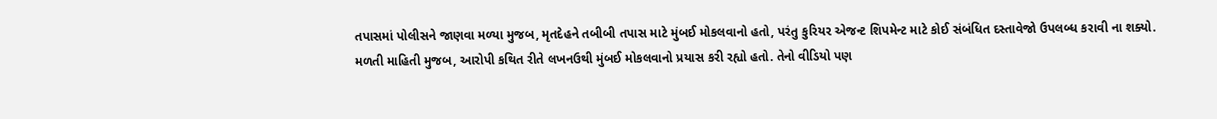તપાસમાં પોલીસને જાણવા મળ્યા મુજબ, મૃતદેહને તબીબી તપાસ માટે મુંબઈ મોકલવાનો હતો, પરંતુ કુરિયર એજન્ટ શિપમેન્ટ માટે કોઈ સંબંધિત દસ્તાવેજો ઉપલબ્ધ કરાવી ના શક્યો.
મળતી માહિતી મુજબ, આરોપી કથિત રીતે લખનઉથી મુંબઈ મોકલવાનો પ્રયાસ કરી રહ્યો હતો. તેનો વીડિયો પણ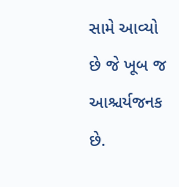સામે આવ્યો છે જે ખૂબ જ આશ્ચર્યજનક છે.